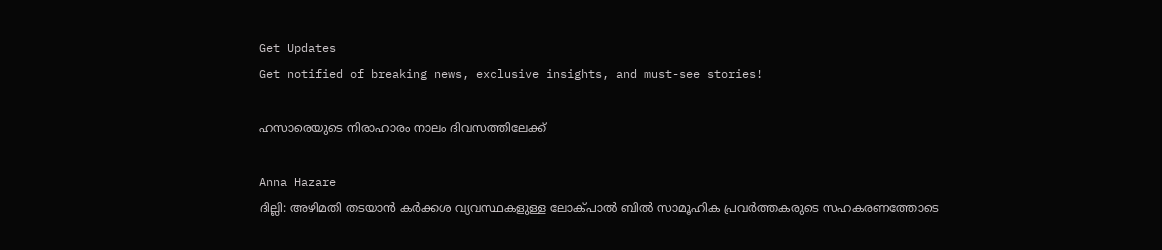Get Updates
Get notified of breaking news, exclusive insights, and must-see stories!

ഹസാരെയുടെ നിരാഹാരം നാലം ദിവസത്തിലേക്ക്

Anna Hazare
ദില്ലി: അഴിമതി തടയാന്‍ കര്‍ക്കശ വ്യവസ്ഥകളുള്ള ലോക്പാല്‍ ബില്‍ സാമൂഹിക പ്രവര്‍ത്തകരുടെ സഹകരണത്തോടെ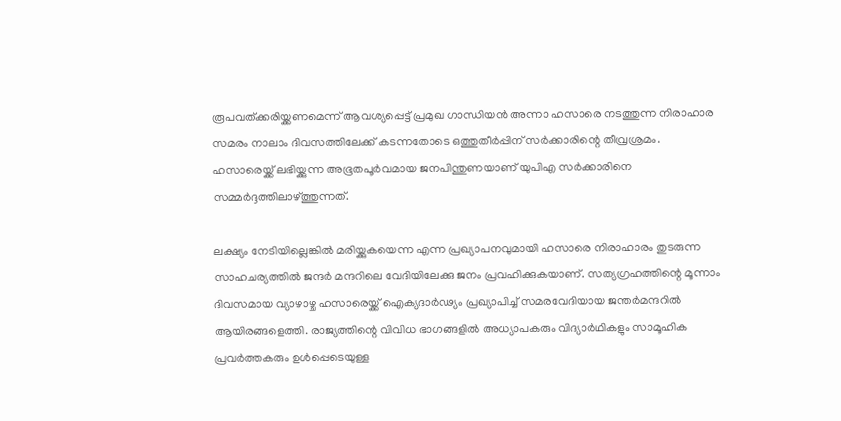രൂപവത്ക്കരിയ്ക്കണമെന്ന് ആവശ്യപ്പെട്ട് പ്രമുഖ ഗാന്ധിയന്‍ അന്നാ ഹസാരെ നടത്തുന്ന നിരാഹാര സമരം നാലാം ദിവസത്തിലേക്ക് കടന്നതോടെ ഒത്തുതീര്‍പ്പിന് സര്‍ക്കാരിന്റെ തീവ്രശ്രമം. ഹസാരെയ്ക്ക് ലഭിയ്ക്കുന്ന അഭൂതപൂര്‍വമായ ജനപിന്തുണയാണ് യുപിഎ സര്‍ക്കാരിനെ സമ്മര്‍ദ്ദത്തിലാഴ്ത്തുന്നത്.

ലക്ഷ്യം നേടിയില്ലെങ്കില്‍ മരിയ്ക്കുകയെന്ന എന്ന പ്രഖ്യാപനവുമായി ഹസാരെ നിരാഹാരം തുടരുന്ന സാഹചര്യത്തില്‍ ജന്ദര്‍ മന്ദറിലെ വേദിയിലേക്കു ജനം പ്രവഹിക്കുകയാണ്. സത്യഗ്രഹത്തിന്റെ മൂന്നാം ദിവസമായ വ്യാഴാഴ്ച ഹസാരെയ്ക്ക് ഐക്യദാര്‍ഢ്യം പ്രഖ്യാപിച്ച് സമരവേദിയായ ജന്തര്‍മന്ദറില്‍ ആയിരങ്ങളെത്തി. രാജ്യത്തിന്റെ വിവിധ ഭാഗങ്ങളില്‍ അധ്യാപകരും വിദ്യാര്‍ഥികളും സാമൂഹിക പ്രവര്‍ത്തകരും ഉള്‍പ്പെടെയുള്ള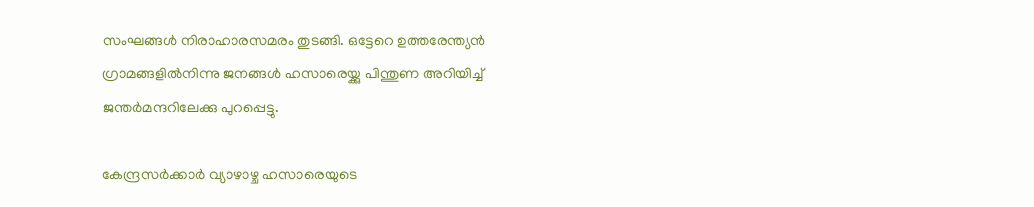സംഘങ്ങള്‍ നിരാഹാരസമരം തുടങ്ങി. ഒട്ടേറെ ഉത്തരേന്ത്യന്‍ ഗ്രാമങ്ങളില്‍നിന്നു ജനങ്ങള്‍ ഹസാരെയ്ക്കു പിന്തുണ അറിയിച്ച് ജന്തര്‍മന്ദറിലേക്കു പുറപ്പെട്ടു.

കേന്ദ്രസര്‍ക്കാര്‍ വ്യാഴാഴ്ച ഹസാരെയുടെ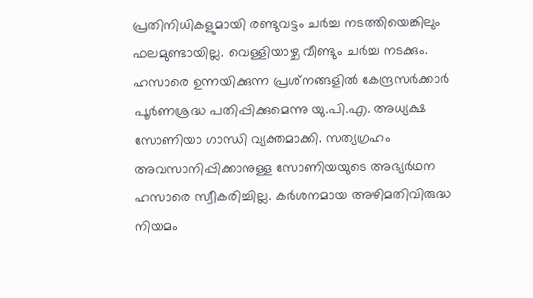പ്രതിനിധികളുമായി രണ്ടുവട്ടം ചര്‍ച്ച നടത്തിയെങ്കിലും ഫലമുണ്ടായില്ല. വെള്ളിയാഴ്ച വീണ്ടും ചര്‍ച്ച നടക്കും. ഹസാരെ ഉന്നയിക്കുന്ന പ്രശ്‌നങ്ങളില്‍ കേന്ദ്രസര്‍ക്കാര്‍ പൂര്‍ണശ്രദ്ധ പതിപ്പിക്കുമെന്നു യു.പി.എ. അധ്യക്ഷ സോണിയാ ഗാന്ധി വ്യക്തമാക്കി. സത്യഗ്രഹം അവസാനിപ്പിക്കാനുള്ള സോണിയയുടെ അഭ്യര്‍ഥന ഹസാരെ സ്വീകരിച്ചില്ല. കര്‍ശനമായ അഴിമതിവിരുദ്ധ നിയമം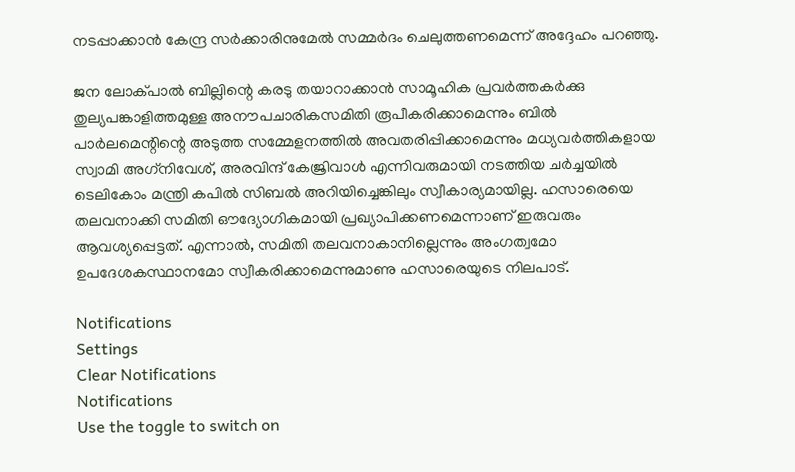നടപ്പാക്കാന്‍ കേന്ദ്ര സര്‍ക്കാരിനുമേല്‍ സമ്മര്‍ദം ചെലുത്തണമെന്ന് അദ്ദേഹം പറഞ്ഞു.

ജന ലോക്പാല്‍ ബില്ലിന്റെ കരടു തയാറാക്കാന്‍ സാമൂഹിക പ്രവര്‍ത്തകര്‍ക്കു തുല്യപങ്കാളിത്തമുള്ള അനൗപചാരികസമിതി രൂപീകരിക്കാമെന്നും ബില്‍ പാര്‍ലമെന്റിന്റെ അടുത്ത സമ്മേളനത്തില്‍ അവതരിപ്പിക്കാമെന്നും മധ്യവര്‍ത്തികളായ സ്വാമി അഗ്‌നിവേശ്, അരവിന്ദ് കേജ്രിവാള്‍ എന്നിവരുമായി നടത്തിയ ചര്‍ച്ചയില്‍ ടെലികോം മന്ത്രി കപില്‍ സിബല്‍ അറിയിച്ചെങ്കിലും സ്വീകാര്യമായില്ല. ഹസാരെയെ തലവനാക്കി സമിതി ഔദ്യോഗികമായി പ്രഖ്യാപിക്കണമെന്നാണ് ഇരുവരും ആവശ്യപ്പെട്ടത്. എന്നാല്‍, സമിതി തലവനാകാനില്ലെന്നും അംഗത്വമോ ഉപദേശകസ്ഥാനമോ സ്വീകരിക്കാമെന്നുമാണു ഹസാരെയുടെ നിലപാട്.

Notifications
Settings
Clear Notifications
Notifications
Use the toggle to switch on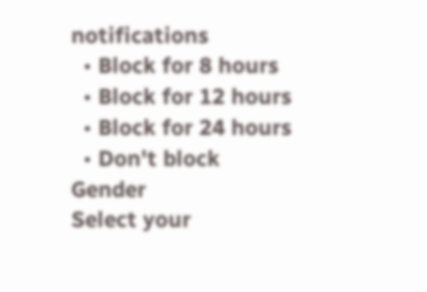notifications
  • Block for 8 hours
  • Block for 12 hours
  • Block for 24 hours
  • Don't block
Gender
Select your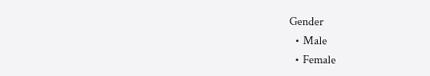Gender
  • Male
  • Female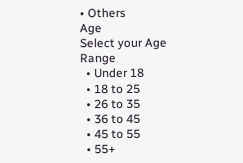• Others
Age
Select your Age Range
  • Under 18
  • 18 to 25
  • 26 to 35
  • 36 to 45
  • 45 to 55
  • 55+